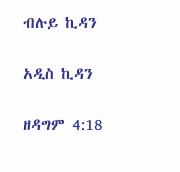ብሉይ ኪዳን

አዲስ ኪዳን

ዘዳግም 4:18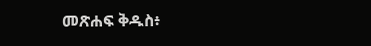መጽሐፍ ቅዱስ፥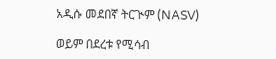አዲሱ መደበኛ ትርጒም (NASV)

ወይም በደረቱ የሚሳብ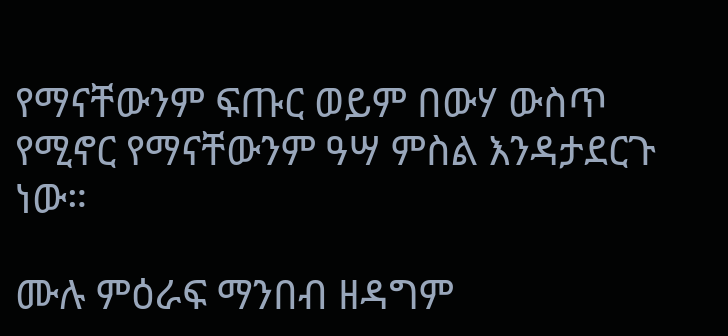የማናቸውንም ፍጡር ወይም በውሃ ውስጥ የሚኖር የማናቸውንም ዓሣ ምስል እንዳታደርጉ ነው።

ሙሉ ምዕራፍ ማንበብ ዘዳግም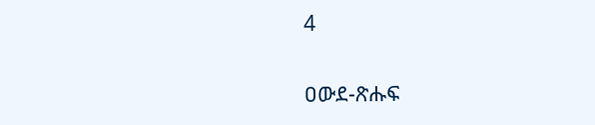4

ዐውደ-ጽሑፍ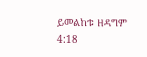ይመልከቱ ዘዳግም 4:18